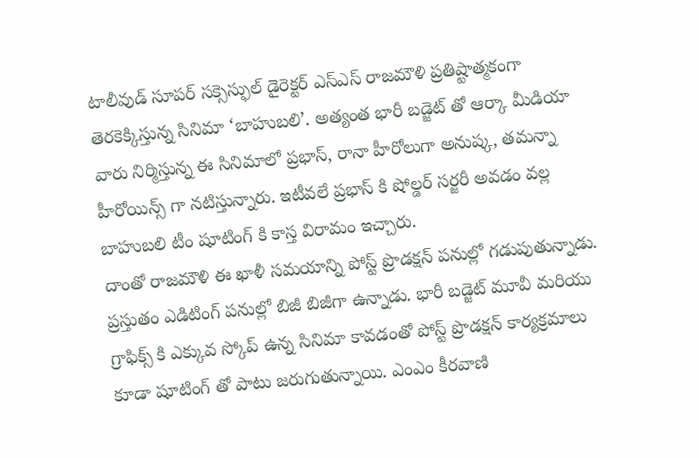టాలీవుడ్ సూపర్ సక్సెస్ఫుల్ డైరెక్టర్ ఎస్ఎస్ రాజమౌళి ప్రతిష్టాత్మకంగా తెరకెక్కిస్తున్న సినిమా ‘బాహుబలి’. అత్యంత భారీ బడ్జెట్ తో ఆర్కా మీడియా వారు నిర్మిస్తున్న ఈ సినిమాలో ప్రభాస్, రానా హీరోలుగా అనుష్క, తమన్నా హీరోయిన్స్ గా నటిస్తున్నారు. ఇటీవలే ప్రభాస్ కి షోల్డర్ సర్జరీ అవడం వల్ల బాహుబలి టీం షూటింగ్ కి కాస్త విరామం ఇచ్చారు.
దాంతో రాజమౌళి ఈ ఖాళీ సమయాన్ని పోస్ట్ ప్రొడక్షన్ పనుల్లో గడుపుతున్నాడు. ప్రస్తుతం ఎడిటింగ్ పనుల్లో బిజీ బిజీగా ఉన్నాడు. భారీ బడ్జెట్ మూవీ మరియు గ్రాఫిక్స్ కి ఎక్కువ స్కోప్ ఉన్న సినిమా కావడంతో పోస్ట్ ప్రొడక్షన్ కార్యక్రమాలు కూడా షూటింగ్ తో పాటు జరుగుతున్నాయి. ఎంఎం కీరవాణి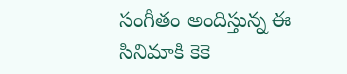సంగీతం అందిస్తున్న ఈ సినిమాకి కెకె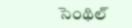సెంథిల్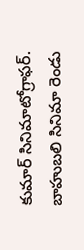కుమార్ సినిమాటోగ్రాఫర్. బాహుబలి సినిమా రెండు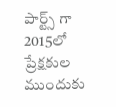పార్ట్స్ గా 2015లో ప్రేక్షకుల ముందుకు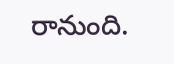రానుంది.